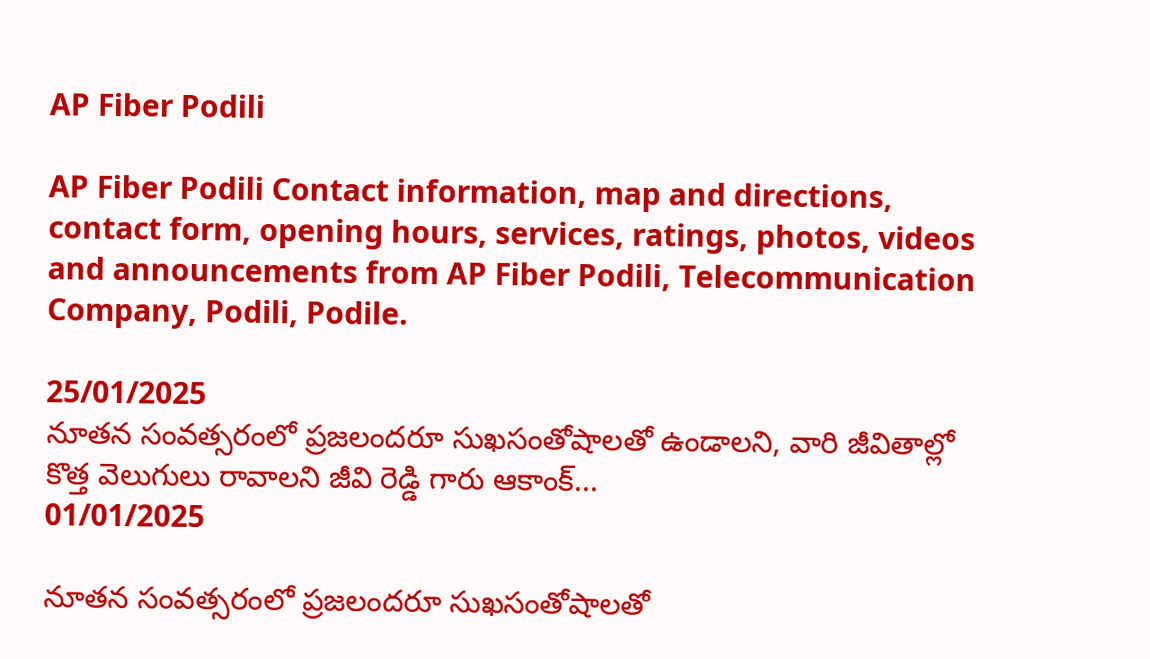AP Fiber Podili

AP Fiber Podili Contact information, map and directions, contact form, opening hours, services, ratings, photos, videos and announcements from AP Fiber Podili, Telecommunication Company, Podili, Podile.

25/01/2025
నూత‌న సంవ‌త్స‌రంలో ప్ర‌జ‌లంద‌రూ సుఖ‌సంతోషాల‌తో ఉండాల‌ని, వారి జీవితాల్లో కొత్త వెలుగులు రావాల‌ని జీవి రెడ్డి గారు ఆకాంక్...
01/01/2025

నూత‌న సంవ‌త్స‌రంలో ప్ర‌జ‌లంద‌రూ సుఖ‌సంతోషాల‌తో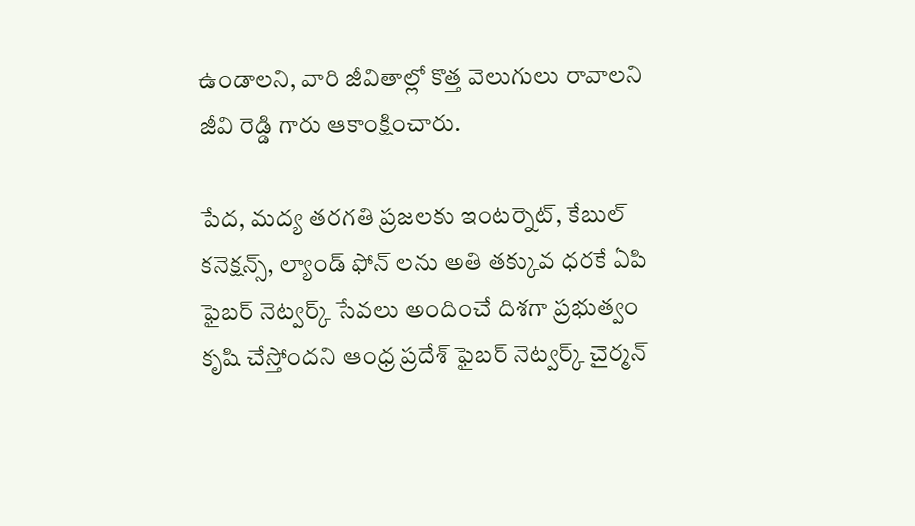ఉండాల‌ని, వారి జీవితాల్లో కొత్త వెలుగులు రావాల‌ని జీవి రెడ్డి గారు ఆకాంక్షించారు.

పేద, మద్య తరగతి ప్రజలకు ఇంటర్నెట్, కేబుల్ కనెక్షన్స్, ల్యాండ్ ఫోన్ లను అతి తక్కువ ధరకే ఏపి ఫైబర్ నెట్వర్క్ సేవలు అందించే దిశగా ప్రభుత్వం కృషి చేస్తోందని ఆంధ్ర ప్రదేశ్ ఫైబర్ నెట్వర్క్ చైర్మన్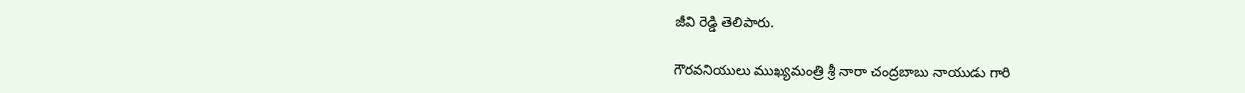జీవి రెడ్డి తెలిపారు.

గౌరవనియులు ముఖ్యమంత్రి శ్రీ నారా చంద్రబాబు నాయుడు గారి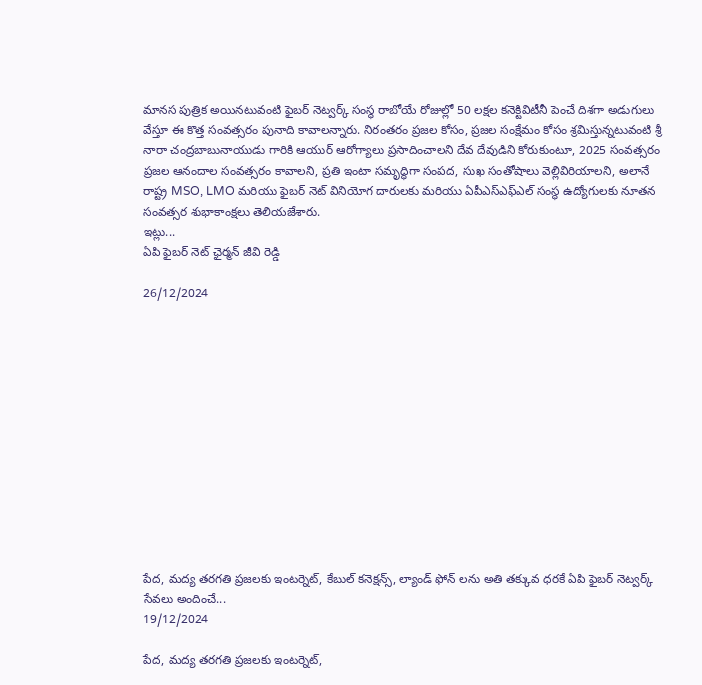మానస పుత్రిక అయినటువంటి ఫైబర్ నెట్వర్క్ సంస్థ రాబోయే రోజుల్లో 50 లక్షల కనెక్టివిటీనీ పెంచే దిశగా అడుగులు వేస్తూ ఈ కొత్త సంవత్సరం పునాది కావాల‌న్నారు. నిరంతరం ప్రజల కోసం, ప్రజల సంక్షేమం కోసం శ్రమిస్తున్నటువంటి శ్రీ నారా చంద్రబాబునాయుడు గారికి ఆయుర్ ఆరోగ్యాలు ప్రసాదించాలని దేవ దేవుడిని కోరుకుంటూ, 2025 సంవ‌త్స‌రం ప్రజల ఆనందాల సంవత్సరం కావాలని, ప్రతి ఇంటా స‌మృద్ధిగా సంపద, సుఖ సంతోషాలు వెల్లివిరియాలని, అలానే రాష్ట్ర MSO, LMO మరియు ఫైబర్ నెట్ వినియోగ దారులకు మరియు ఏపీఎస్ఎఫ్ఎల్ సంస్థ ఉద్యోగులకు నూతన సంవత్సర శుభాకాంక్షలు తెలియజేశారు.
ఇట్లు...
ఏపి ఫైబర్ నెట్ ఛైర్మన్ జీవి రెడ్డి

26/12/2024













పేద, మద్య తరగతి ప్రజలకు ఇంటర్నెట్, కేబుల్ కనెక్షన్స్, ల్యాండ్ ఫోన్ లను అతి తక్కువ ధరకే ఏపి ఫైబర్ నెట్వర్క్ సేవలు అందించే...
19/12/2024

పేద, మద్య తరగతి ప్రజలకు ఇంటర్నెట్,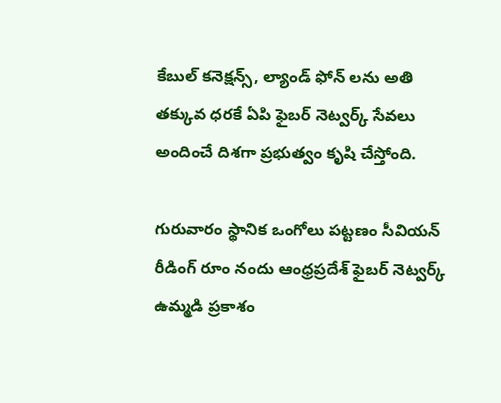కేబుల్ కనెక్షన్స్, ల్యాండ్ ఫోన్ లను అతి తక్కువ ధరకే ఏపి ఫైబర్ నెట్వర్క్ సేవలు అందించే దిశగా ప్రభుత్వం కృషి చేస్తోంది.

గురువారం స్థానిక ఒంగోలు పట్టణం సీవియన్ రీడింగ్ రూం నందు ఆంధ్రప్రదేశ్ ఫైబర్ నెట్వర్క్ ఉమ్మడి ప్రకాశం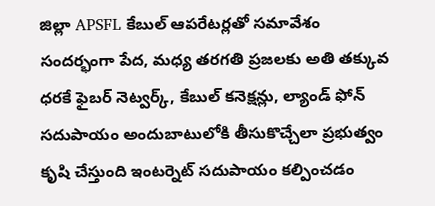జిల్లా APSFL కేబుల్ ఆపరేటర్లతో సమావేశం
సందర్భంగా పేద, మధ్య తరగతి ప్రజలకు అతి తక్కువ ధరకే ఫైబర్ నెట్వర్క్, కేబుల్ కనెక్షన్లు, ల్యాండ్ ఫోన్ సదుపాయం అందుబాటులోకి తీసుకొచ్చేలా ప్రభుత్వం కృషి చేస్తుంది ఇంటర్నెట్ సదుపాయం కల్పించడం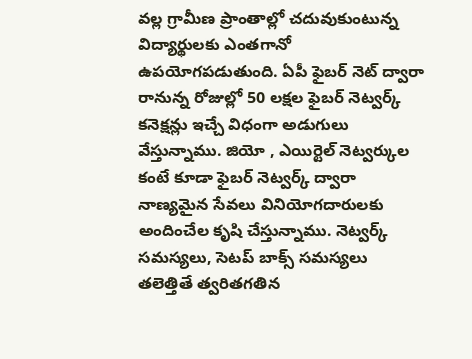వల్ల గ్రామీణ ప్రాంతాల్లో చదువుకుంటున్న విద్యార్థులకు ఎంతగానో ఉపయోగపడుతుంది. ఏపీ ఫైబర్ నెట్ ద్వారా రానున్న రోజుల్లో 50 లక్షల ఫైబర్ నెట్వర్క్ కనెక్షన్లు ఇచ్చే విధంగా అడుగులు వేస్తున్నాము. జియో , ఎయిర్టెల్ నెట్వర్కుల కంటే కూడా ఫైబర్ నెట్వర్క్ ద్వారా నాణ్యమైన సేవలు వినియోగదారులకు అందించేల కృషి చేస్తున్నాము. నెట్వర్క్ సమస్యలు, సెటప్ బాక్స్ సమస్యలు తలెత్తితే త్వరితగతిన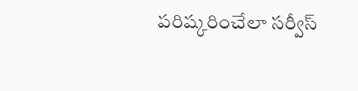పరిష్కరించేలా సర్వీస్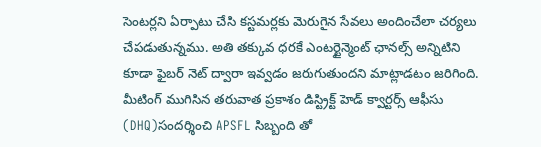సెంటర్లని ఏర్పాటు చేసి కస్టమర్లకు మెరుగైన సేవలు అందించేలా చర్యలు చేపడుతున్నము. అతి తక్కువ ధరకే ఎంటర్టైన్మెంట్ ఛానల్స్ అన్నిటిని కూడా ఫైబర్ నెట్ ద్వారా ఇవ్వడం జరుగుతుందని మాట్లాడటం జరిగింది. మీటింగ్ ముగిసిన తరువాత ప్రకాశం డిస్ట్రిక్ట్ హెడ్ క్వార్టర్స్ ఆఫీసు (DHQ)సందర్శించి APSFL సిబ్బంది తో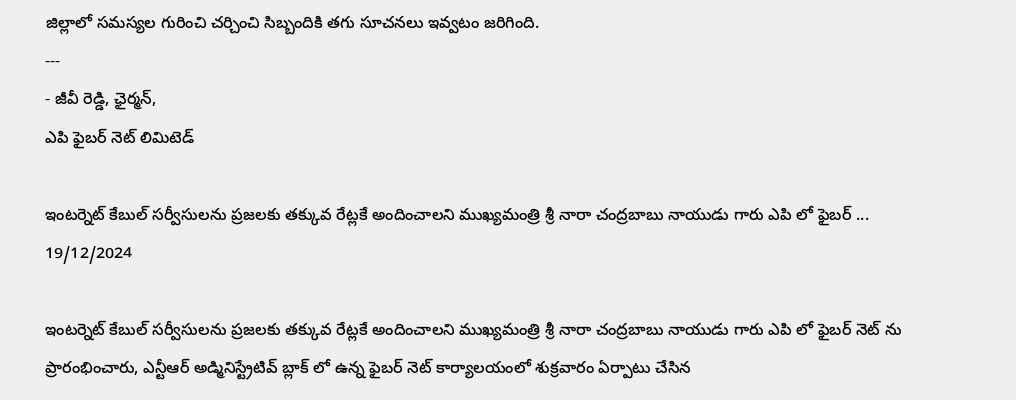జిల్లాలో సమస్యల గురించి చర్చించి సిబ్బందికి తగు సూచనలు ఇవ్వటం జరిగింది.
---
- జీవీ రెడ్డి, ఛైర్మన్,
ఎపి ఫైబర్ నెట్ లిమిటెడ్

ఇంటర్నెట్ కేబుల్ సర్వీసులను ప్రజలకు తక్కువ రేట్లకే అందించాలని ముఖ్యమంత్రి శ్రీ నారా చంద్రబాబు నాయుడు గారు ఎపి ‌లో ఫైబర్ ...
19/12/2024

ఇంటర్నెట్ కేబుల్ సర్వీసులను ప్రజలకు తక్కువ రేట్లకే అందించాలని ముఖ్యమంత్రి శ్రీ నారా చంద్రబాబు నాయుడు గారు ఎపి ‌లో ఫైబర్ నెట్ ను ప్రారంభించారు, ఎన్టీఆర్ అడ్మినిస్ట్రేటివ్ బ్లాక్ లో ఉన్న ఫైబర్ నెట్ కార్యాలయంలో శుక్రవారం ఏర్పాటు చేసిన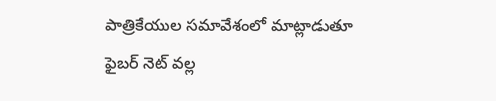పాత్రికేయుల సమావేశంలో మాట్లాడుతూ ఫైబర్ నెట్ వల్ల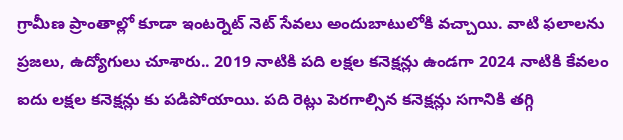గ్రామీణ ప్రాంతాల్లో కూడా ఇంటర్నెట్ నెట్ సేవలు అందుబాటులోకి వచ్చాయి. వాటి ఫలాలను ప్రజలు, ఉద్యోగులు చూశారు.. 2019 నాటికి పది లక్షల కనెక్షన్లు ఉండగా 2024 నాటికి కేవలం ఐదు లక్షల కనెక్షన్లు కు పడిపోయాయి. పది రెట్లు పెరగాల్సిన కనెక్షన్లు సగానికి తగ్గి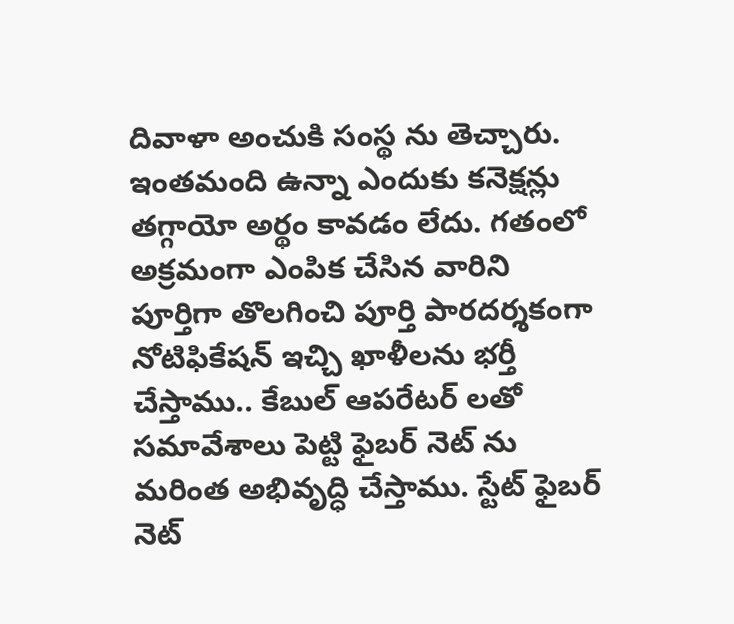దివాళా అంచుకి సంస్థ ను తెచ్చారు. ఇంతమంది ఉన్నా ఎందుకు కనెక్షన్లు తగ్గాయో అర్థం కావడం లేదు. గతంలో అక్రమంగా ఎంపిక చేసిన వారిని పూర్తిగా తొలగించి పూర్తి పారదర్శకంగా నోటిఫికేషన్ ఇచ్చి ఖాళీలను భర్తీ చేస్తాము.. కేబుల్ ఆపరేటర్ లతో సమావేశాలు పెట్టి ఫైబర్ నెట్ ను మరింత అభివృద్ధి చేస్తాము. స్టేట్ ఫైబర్ నెట్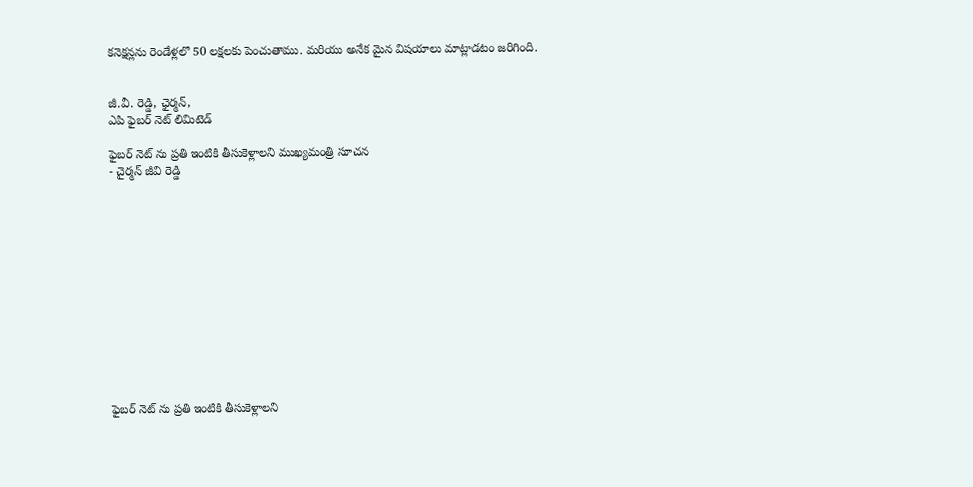కనెక్షన్లను రెండేళ్ల‌లొ 50 లక్షలకు పెంచుతాము. మరియు అనేక మైన విషయాలు మాట్లాడటం జరిగింది.


జీ.వీ. రెడ్డి, ఛైర్మన్,
ఎపి ఫైబర్ నెట్ లిమిటెడ్

ఫైబర్ నెట్ ను ప్రతి ఇంటికి తీసుకెళ్లాలని ముఖ్యమంత్రి సూచన
- చైర్మన్ జీవి రెడ్డి













ఫైబర్ నెట్ ను ప్రతి ఇంటికి తీసుకెళ్లాలని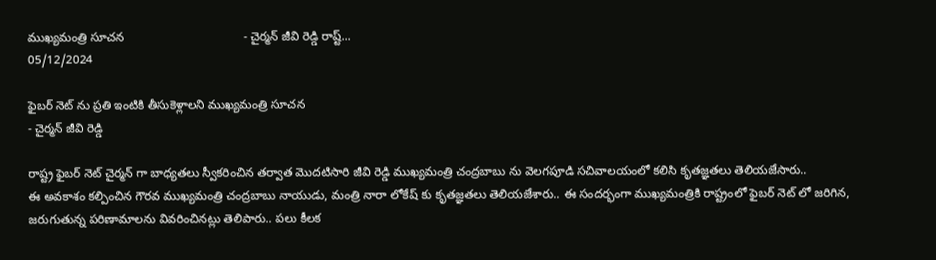ముఖ్యమంత్రి సూచన                                   - చైర్మన్ జీవి రెడ్డి రాష్ట్...
05/12/2024

ఫైబర్ నెట్ ను ప్రతి ఇంటికి తీసుకెళ్లాలని ముఖ్యమంత్రి సూచన
- చైర్మన్ జీవి రెడ్డి

రాష్ట్ర ఫైబర్ నెట్ చైర్మన్ గా బాధ్యతలు స్వీకరించిన తర్వాత మొదటిసారి జీవి రెడ్డి ముఖ్యమంత్రి చంద్రబాబు ను వెలగపూడి సచివాలయంలో కలిసి కృతజ్ఞతలు తెలియజేసారు..
ఈ అవకాశం కల్పించిన గౌరవ ముఖ్యమంత్రి చంద్రబాబు నాయుడు, మంత్రి నారా లోకేష్ కు కృతజ్ఞతలు తెలియజేశారు.. ఈ సందర్భంగా ముఖ్యమంత్రికి రాష్ట్రంలో ఫైబర్ నెట్ లో జరిగిన, జరుగుతున్న పరిణామాలను వివరించినట్లు తెలిపారు.. పలు కీలక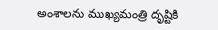అంశాలను ముఖ్యమంత్రి దృష్టికి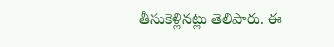తీసుకెళ్లినట్లు తెలిపారు. ఈ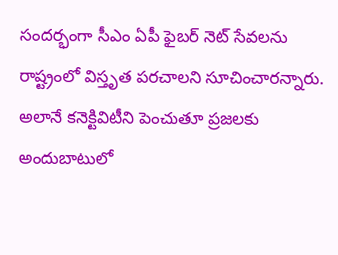సందర్భంగా సీఎం ఏపీ ఫైబర్ నెట్ సేవలను రాష్ట్రంలో విస్తృత పరచాలని సూచించారన్నారు. అలానే కనెక్టివిటీని పెంచుతూ ప్రజలకు అందుబాటులో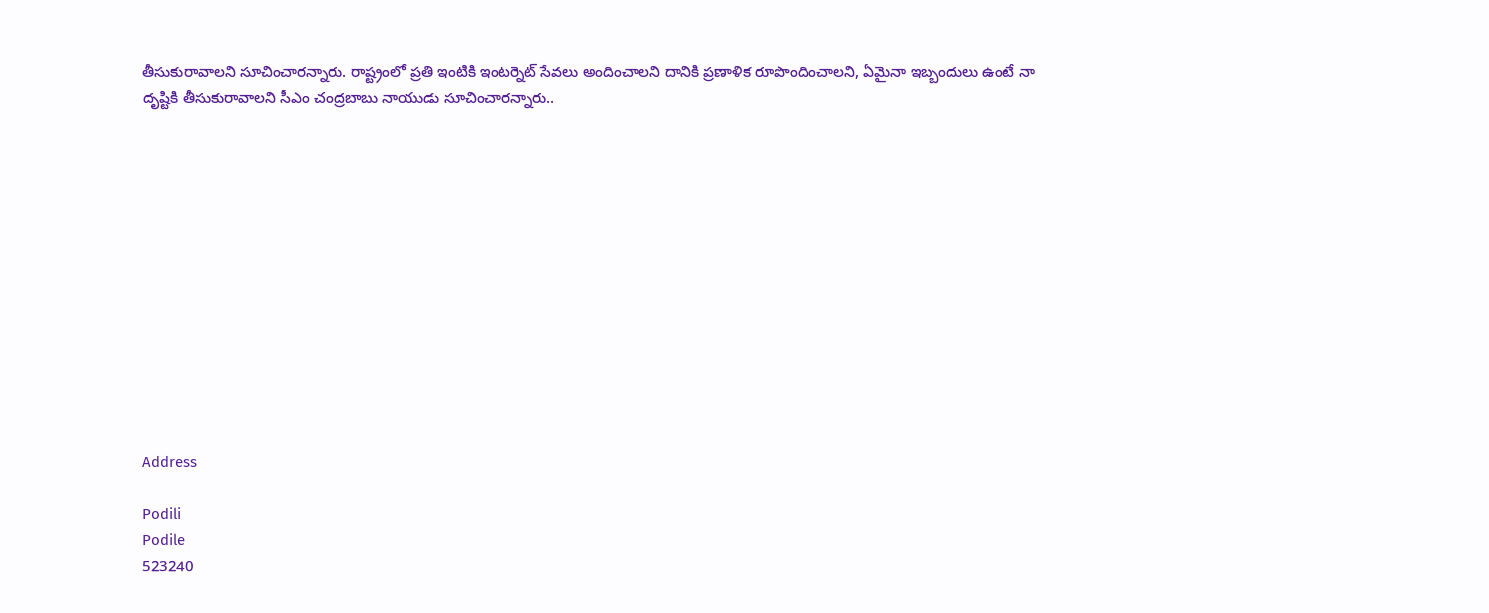తీసుకురావాలని సూచించారన్నారు. రాష్ట్రంలో ప్రతి ఇంటికి ఇంటర్నెట్ సేవలు అందించాలని దానికి ప్రణాళిక రూపొందించాలని, ఏమైనా ఇబ్బందులు ఉంటే నా దృష్టికి తీసుకురావాలని సీఎం చంద్రబాబు నాయుడు సూచించారన్నారు..













Address

Podili
Podile
523240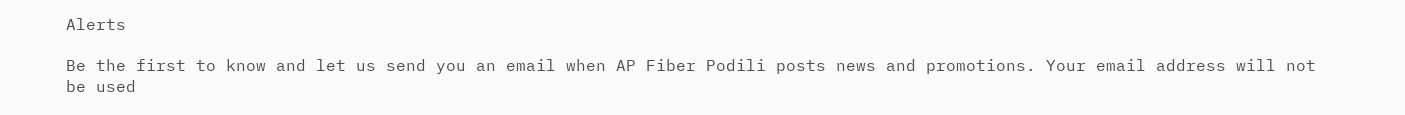Alerts

Be the first to know and let us send you an email when AP Fiber Podili posts news and promotions. Your email address will not be used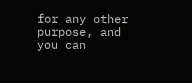for any other purpose, and you can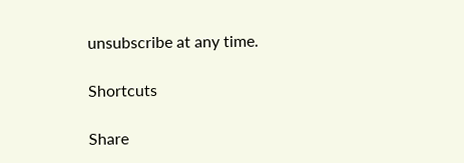unsubscribe at any time.

Shortcuts

Share